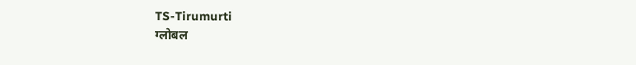TS-Tirumurti
ग्लोबल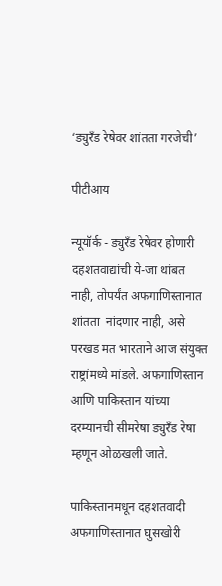‘ड्युरँड रेषेवर शांतता गरजेची’

पीटीआय

न्यूयॉर्क - ड्युरँड रेषेवर होणारी दहशतवाद्यांची ये-जा थांबत नाही, तोपर्यंत अफगाणिस्तानात शांतता  नांदणार नाही, असे परखड मत भारताने आज संयुक्त राष्ट्रांमध्ये मांडले. अफगाणिस्तान आणि पाकिस्तान यांच्या दरम्यानची सीमरेषा ड्युरँड रेषा म्हणून ओळखली जाते.

पाकिस्तानमधून दहशतवादी अफगाणिस्तानात घुसखोरी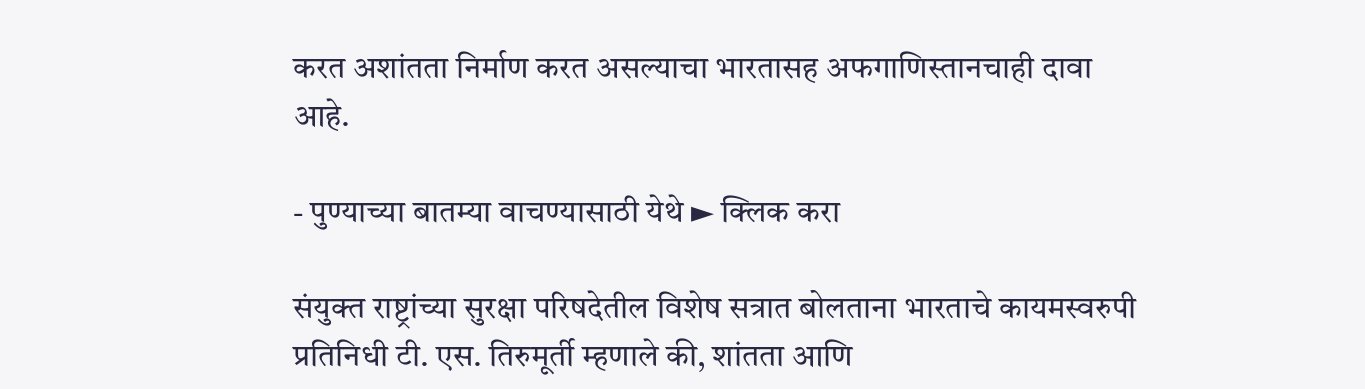करत अशांतता निर्माण करत असल्याचा भारतासह अफगाणिस्तानचाही दावा आहे.

- पुण्याच्या बातम्या वाचण्यासाठी येथे ► क्लिक करा

संयुक्त राष्ट्रांच्या सुरक्षा परिषदेतील विशेष सत्रात बोलताना भारताचे कायमस्वरुपी प्रतिनिधी टी. एस. तिरुमूर्ती म्हणाले की, शांतता आणि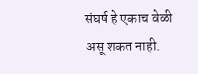संघर्ष हे एकाच वेळी असू शकत नाही.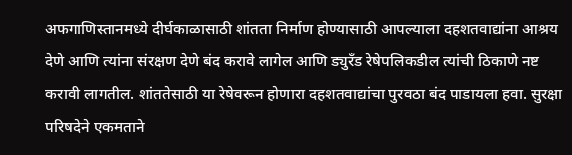अफगाणिस्तानमध्ये दीर्घकाळासाठी शांतता निर्माण होण्यासाठी आपल्याला दहशतवाद्यांना आश्रय देणे आणि त्यांना संरक्षण देणे बंद करावे लागेल आणि ड्युरँड रेषेपलिकडील त्यांची ठिकाणे नष्ट करावी लागतील. शांततेसाठी या रेषेवरून होणारा दहशतवाद्यांचा पुरवठा बंद पाडायला हवा. सुरक्षा परिषदेने एकमताने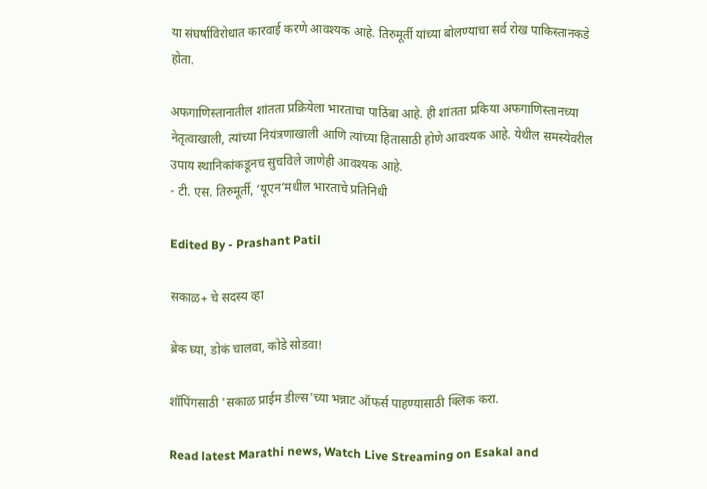या संघर्षाविरोधात कारवाई करणे आवश्‍यक आहे. तिरुमूर्ती यांच्या बोलण्याचा सर्व रोख पाकिस्तानकडे होता.

अफगाणिस्तानातील शांतता प्रक्रियेला भारताचा पाठिंबा आहे. ही शांतता प्रकिया अफगाणिस्तानच्या नेतृत्वाखाली, त्यांच्या नियंत्रणाखाली आणि त्यांच्या हितासाठी होणे आवश्‍यक आहे. येथील समस्येवरील उपाय स्थानिकांकडूनच सुचविले जाणेही आवश्‍यक आहे.
- टी. एस. तिरुमूर्ती, ‘यूएन’मधील भारताचे प्रतिनिधी

Edited By - Prashant Patil

सकाळ+ चे सदस्य व्हा

ब्रेक घ्या, डोकं चालवा, कोडे सोडवा!

शॉपिंगसाठी 'सकाळ प्राईम डील्स'च्या भन्नाट ऑफर्स पाहण्यासाठी क्लिक करा.

Read latest Marathi news, Watch Live Streaming on Esakal and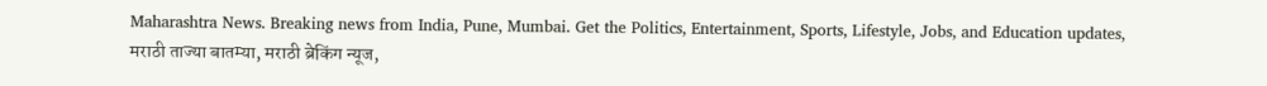Maharashtra News. Breaking news from India, Pune, Mumbai. Get the Politics, Entertainment, Sports, Lifestyle, Jobs, and Education updates, मराठी ताज्या बातम्या, मराठी ब्रेकिंग न्यूज,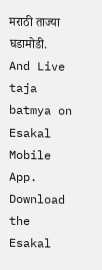मराठी ताज्या घडामोडी. And Live taja batmya on Esakal Mobile App. Download the Esakal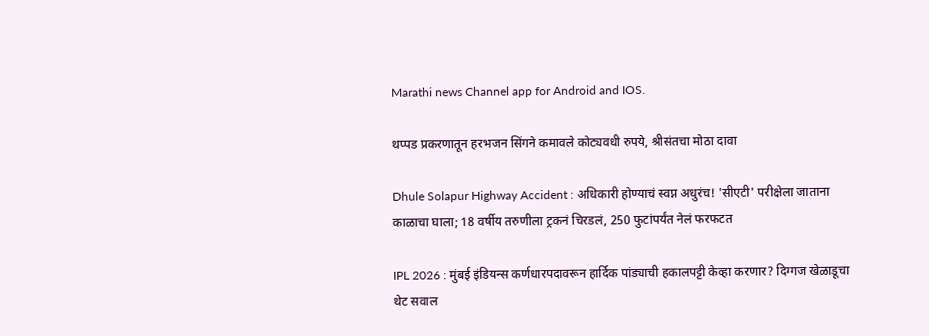Marathi news Channel app for Android and IOS.

थप्पड प्रकरणातून हरभजन सिंगने कमावले कोट्यवधी रुपये, श्रीसंतचा मोठा दावा

Dhule Solapur Highway Accident : अधिकारी होण्याचं स्वप्न अधुरंच! 'सीएटी' परीक्षेला जाताना काळाचा घाला; 18 वर्षीय तरुणीला ट्रकनं चिरडलं, 250 फुटांपर्यंत नेलं फरफटत

IPL 2026 : मुंबई इंडियन्स कर्णधारपदावरून हार्दिक पांड्याची हकालपट्टी केव्हा करणार? दिग्गज खेळाडूचा थेट सवाल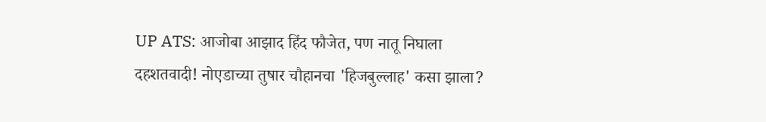UP ATS: आजोबा आझाद हिंद फौजेत, पण नातू निघाला दहशतवादी! नोएडाच्या तुषार चौहानचा 'हिजबुल्लाह' कसा झाला?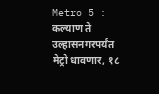Metro 5 : कल्याण ते उल्हासनगरपर्यंत मेट्रो धावणार, १८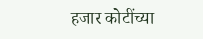हजार कोटींच्या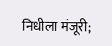निधीला मंजूरी;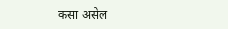कसा असेल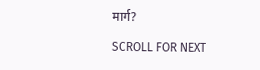मार्ग?

SCROLL FOR NEXT